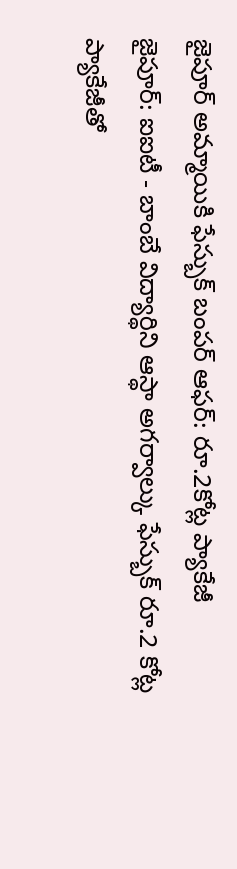జైపూర్ అమ్మాయికి ఫేస్బుక్ బంపర్ ఆఫర్: రూ.2కోట్ల ప్యాకేజీ
జైపూర్: ఐఐటీ - బాంబే విద్యార్థిని ఆస్థా అగర్వాల్కు ఫేస్బుక్ రూ.2 కోట్ల ప్యాకేజీతో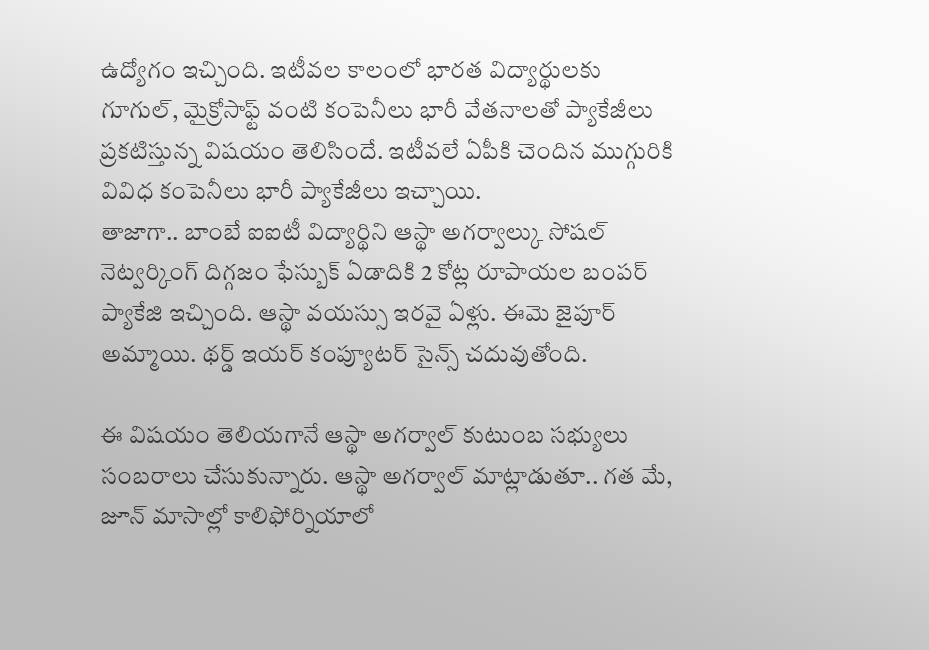ఉద్యోగం ఇచ్చింది. ఇటీవల కాలంలో భారత విద్యార్థులకు గూగుల్, మైక్రోసాఫ్ట్ వంటి కంపెనీలు భారీ వేతనాలతో ప్యాకేజీలు ప్రకటిస్తున్న విషయం తెలిసిందే. ఇటీవలే ఏపీకి చెందిన ముగ్గురికి వివిధ కంపెనీలు భారీ ప్యాకేజీలు ఇచ్చాయి.
తాజాగా.. బాంబే ఐఐటీ విద్యార్థిని ఆస్థా అగర్వాల్కు సోషల్ నెట్వర్కింగ్ దిగ్గజం ఫేస్బుక్ ఏడాదికి 2 కోట్ల రూపాయల బంపర్ ప్యాకేజి ఇచ్చింది. ఆస్థా వయస్సు ఇరవై ఏళ్లు. ఈమె జైపూర్ అమ్మాయి. థర్డ్ ఇయర్ కంప్యూటర్ సైన్స్ చదువుతోంది.

ఈ విషయం తెలియగానే ఆస్థా అగర్వాల్ కుటుంబ సభ్యులు సంబరాలు చేసుకున్నారు. ఆస్థా అగర్వాల్ మాట్లాడుతూ.. గత మే, జూన్ మాసాల్లో కాలిఫోర్నియాలో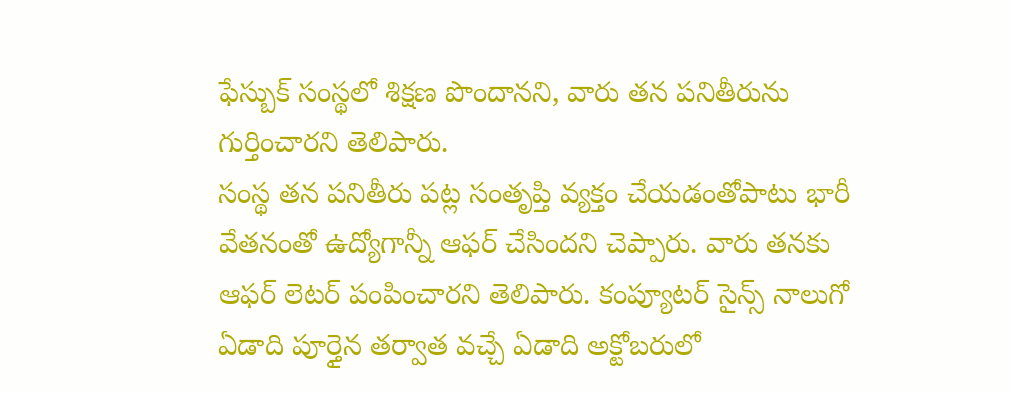ఫేస్బుక్ సంస్థలో శిక్షణ పొందానని, వారు తన పనితీరును గుర్తించారని తెలిపారు.
సంస్థ తన పనితీరు పట్ల సంతృప్తి వ్యక్తం చేయడంతోపాటు భారీ వేతనంతో ఉద్యోగాన్నీ ఆఫర్ చేసిందని చెప్పారు. వారు తనకు ఆఫర్ లెటర్ పంపించారని తెలిపారు. కంప్యూటర్ సైన్స్ నాలుగో ఏడాది పూర్తైన తర్వాత వచ్చే ఏడాది అక్టోబరులో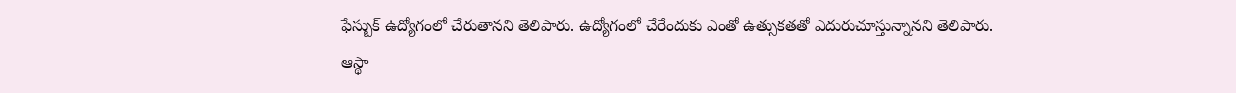ఫేస్బుక్ ఉద్యోగంలో చేరుతానని తెలిపారు. ఉద్యోగంలో చేరేందుకు ఎంతో ఉత్సుకతతో ఎదురుచూస్తున్నానని తెలిపారు.
ఆస్థా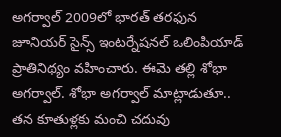అగర్వాల్ 2009లో భారత్ తరఫున జూనియర్ సైన్స్ ఇంటర్నేషనల్ ఒలింపియాడ్ ప్రాతినిథ్యం వహించారు. ఈమె తల్లి శోభా అగర్వాల్. శోభా అగర్వాల్ మాట్లాడుతూ.. తన కూతుళ్లకు మంచి చదువు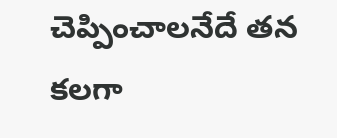చెప్పించాలనేదే తన కలగా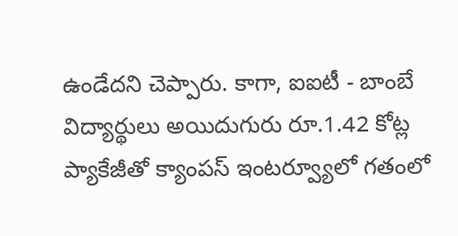ఉండేదని చెప్పారు. కాగా, ఐఐటీ - బాంబే విద్యార్థులు అయిదుగురు రూ.1.42 కోట్ల ప్యాకేజీతో క్యాంపస్ ఇంటర్వ్యూలో గతంలో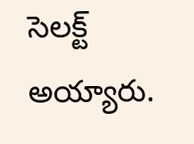సెలక్ట్ అయ్యారు.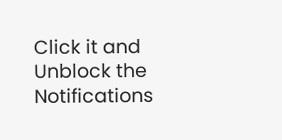Click it and Unblock the Notifications